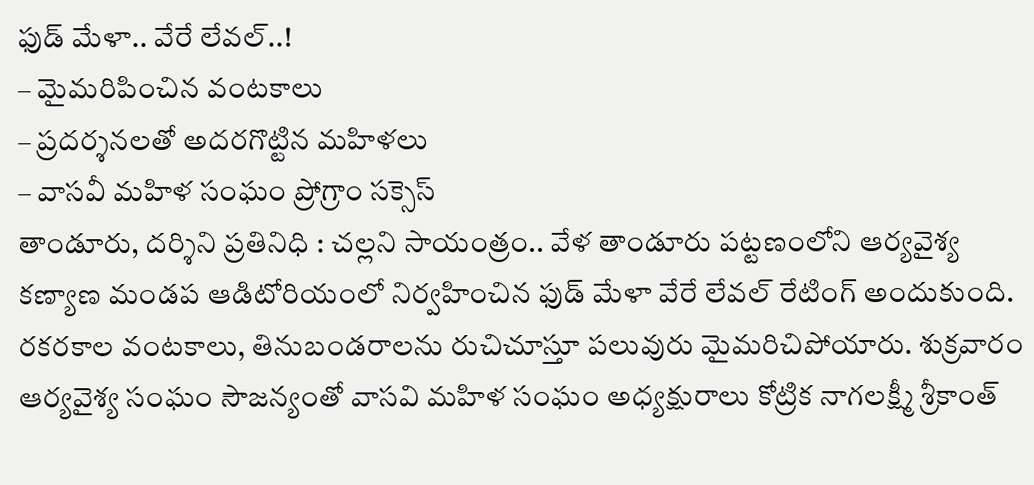ఫుడ్ మేళా.. వేరే లేవల్..!
– మైమరిపించిన వంటకాలు
– ప్రదర్శనలతో అదరగొట్టిన మహిళలు
– వాసవీ మహిళ సంఘం ప్రోగ్రాం సక్సెస్
తాండూరు, దర్శిని ప్రతినిధి : చల్లని సాయంత్రం.. వేళ తాండూరు పట్టణంలోని ఆర్యవైశ్య కణ్యాణ మండప ఆడిటోరియంలో నిర్వహించిన ఫుడ్ మేళా వేరే లేవల్ రేటింగ్ అందుకుంది. రకరకాల వంటకాలు, తినుబండరాలను రుచిచూస్తూ పలువురు మైమరిచిపోయారు. శుక్రవారం ఆర్యవైశ్య సంఘం సౌజన్యంతో వాసవి మహిళ సంఘం అధ్యక్షురాలు కోట్రిక నాగలక్ష్మీ శ్రీకాంత్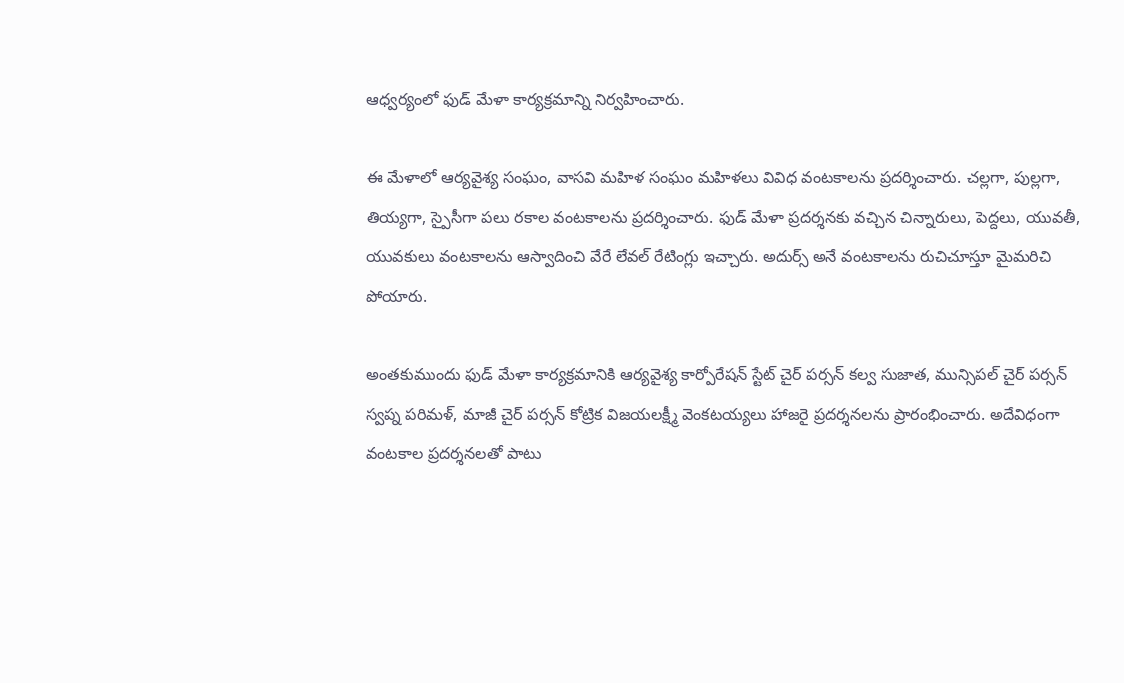ఆధ్వర్యంలో ఫుడ్ మేళా కార్యక్రమాన్ని నిర్వహించారు.

ఈ మేళాలో ఆర్యవైశ్య సంఘం, వాసవి మహిళ సంఘం మహిళలు వివిధ వంటకాలను ప్రదర్శించారు. చల్లగా, పుల్లగా, తియ్యగా, స్పైసీగా పలు రకాల వంటకాలను ప్రదర్శించారు. ఫుడ్ మేళా ప్రదర్శనకు వచ్చిన చిన్నారులు, పెద్దలు, యువతీ, యువకులు వంటకాలను ఆస్వాదించి వేరే లేవల్ రేటింగ్లు ఇచ్చారు. అదుర్స్ అనే వంటకాలను రుచిచూస్తూ మైమరిచి పోయారు.

అంతకుముందు ఫుడ్ మేళా కార్యక్రమానికి ఆర్యవైశ్య కార్పోరేషన్ స్టేట్ చైర్ పర్సన్ కల్వ సుజాత, మున్సిపల్ చైర్ పర్సన్ స్వప్న పరిమళ్, మాజీ చైర్ పర్సన్ కోట్రిక విజయలక్ష్మీ వెంకటయ్యలు హాజరై ప్రదర్శనలను ప్రారంభించారు. అదేవిధంగా వంటకాల ప్రదర్శనలతో పాటు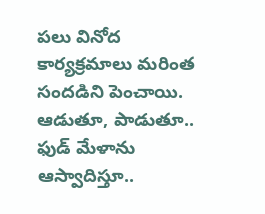పలు వినోద కార్యక్రమాలు మరింత సందడిని పెంచాయి. ఆడుతూ, పాడుతూ.. ఫుడ్ మేళాను ఆస్వాదిస్తూ..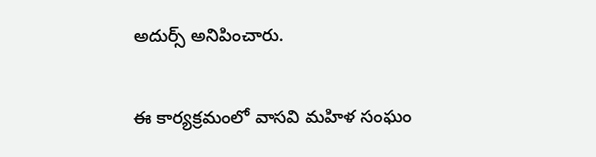అదుర్స్ అనిపించారు.

ఈ కార్యక్రమంలో వాసవి మహిళ సంఘం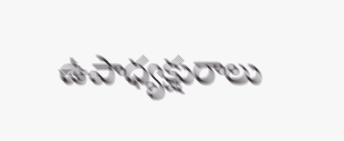ఉపాధ్యక్షురాలు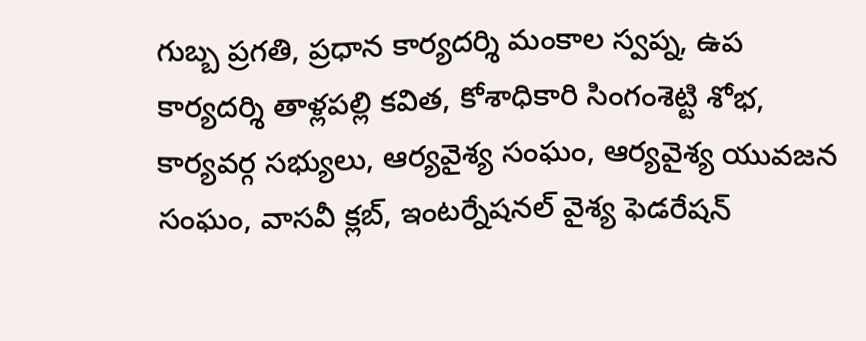గుబ్బ ప్రగతి, ప్రధాన కార్యదర్శి మంకాల స్వప్న, ఉప కార్యదర్శి తాళ్లపల్లి కవిత, కోశాధికారి సింగంశెట్టి శోభ, కార్యవర్గ సభ్యులు, ఆర్యవైశ్య సంఘం, ఆర్యవైశ్య యువజన సంఘం, వాసవీ క్లబ్, ఇంటర్నేషనల్ వైశ్య ఫెడరేషన్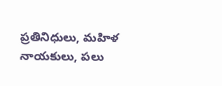ప్రతినిధులు, మహిళ నాయకులు, పలు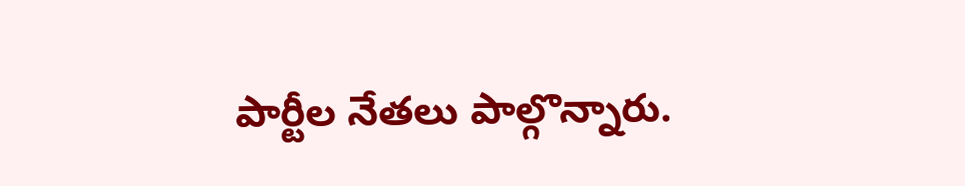పార్టీల నేతలు పాల్గొన్నారు.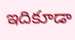ఇదికూడా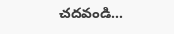చదవండి…